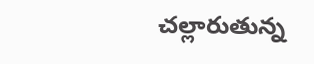చల్లారుతున్న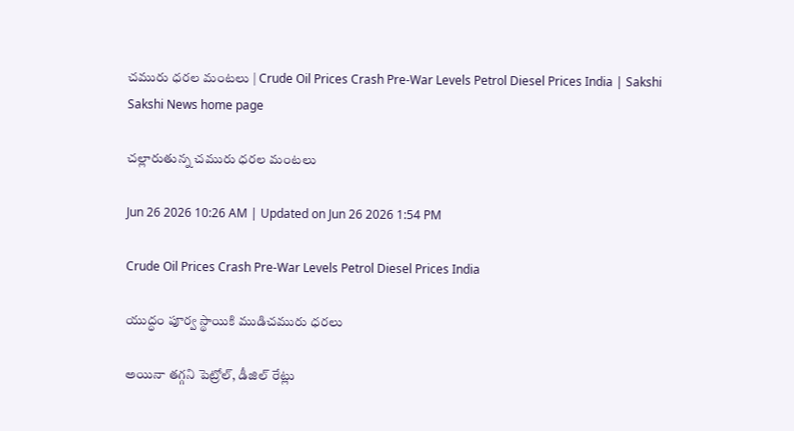చమురు ధరల మంటలు | Crude Oil Prices Crash Pre-War Levels Petrol Diesel Prices India | Sakshi
Sakshi News home page

చల్లారుతున్న చమురు ధరల మంటలు

Jun 26 2026 10:26 AM | Updated on Jun 26 2026 1:54 PM

Crude Oil Prices Crash Pre-War Levels Petrol Diesel Prices India

యుద్ధం పూర్వ స్థాయికి ముడిచమురు ధరలు

అయినా తగ్గని పెట్రోల్, డీజిల్‌ రేట్లు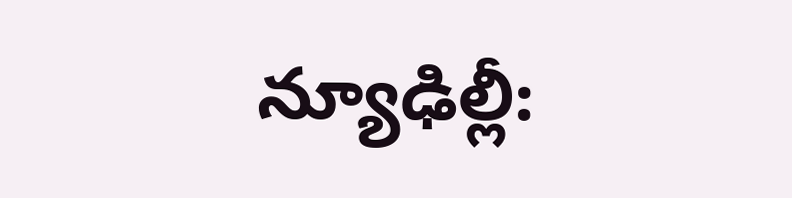న్యూఢిల్లీ: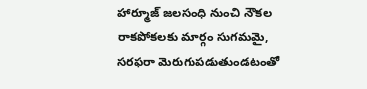హార్మూజ్‌ జలసంధి నుంచి నౌకల రాకపోకలకు మార్గం సుగమమై, సరఫరా మెరుగుపడుతుండటంతో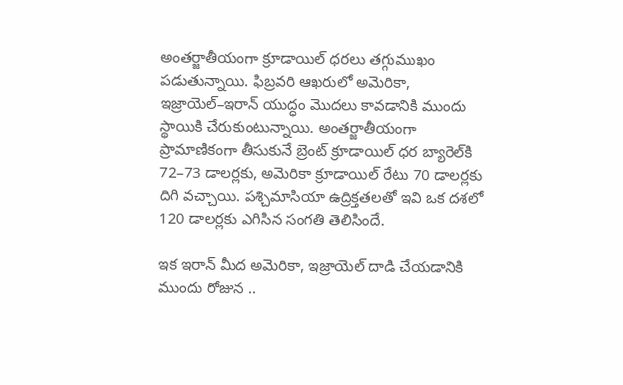అంతర్జాతీయంగా క్రూడాయిల్‌ ధరలు తగ్గుముఖం పడుతున్నాయి. ఫిబ్రవరి ఆఖరులో అమెరికా, ఇజ్రాయెల్‌–ఇరాన్‌ యుద్ధం మొదలు కావడానికి ముందు స్థాయికి చేరుకుంటున్నాయి. అంతర్జాతీయంగా ప్రామాణికంగా తీసుకునే బ్రెంట్‌ క్రూడాయిల్‌ ధర బ్యారెల్‌కి 72–73 డాలర్లకు, అమెరికా క్రూడాయిల్‌ రేటు 70 డాలర్లకు దిగి వచ్చాయి. పశ్చిమాసియా ఉద్రిక్తతలతో ఇవి ఒక దశలో 120 డాలర్లకు ఎగిసిన సంగతి తెలిసిందే.

ఇక ఇరాన్‌ మీద అమెరికా, ఇజ్రాయెల్‌ దాడి చేయడానికి ముందు రోజున ..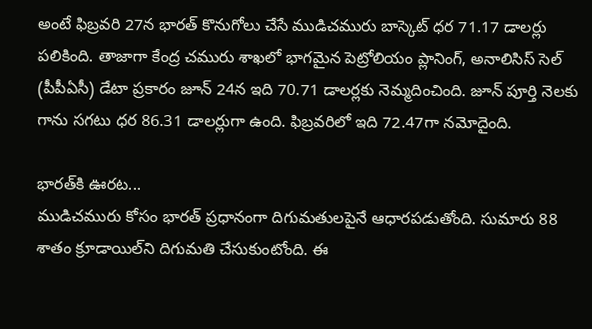అంటే ఫిబ్రవరి 27న భారత్‌ కొనుగోలు చేసే ముడిచమురు బాస్కెట్‌ ధర 71.17 డాలర్లు పలికింది. తాజాగా కేంద్ర చమురు శాఖలో భాగమైన పెట్రోలియం ప్లానింగ్, అనాలిసిస్‌ సెల్‌ (పీపీఏసీ) డేటా ప్రకారం జూన్‌ 24న ఇది 70.71 డాలర్లకు నెమ్మదించింది. జూన్‌ పూర్తి నెలకు గాను సగటు ధర 86.31 డాలర్లుగా ఉంది. ఫిబ్రవరిలో ఇది 72.47గా నమోదైంది.

భారత్‌కి ఊరట...
ముడిచమురు కోసం భారత్‌ ప్రధానంగా దిగుమతులపైనే ఆధారపడుతోంది. సుమారు 88 శాతం క్రూడాయిల్‌ని దిగుమతి చేసుకుంటోంది. ఈ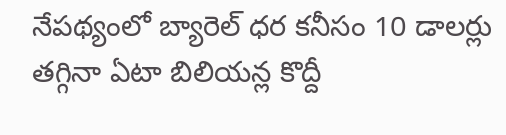నేపథ్యంలో బ్యారెల్‌ ధర కనీసం 10 డాలర్లు తగ్గినా ఏటా బిలియన్ల కొద్దీ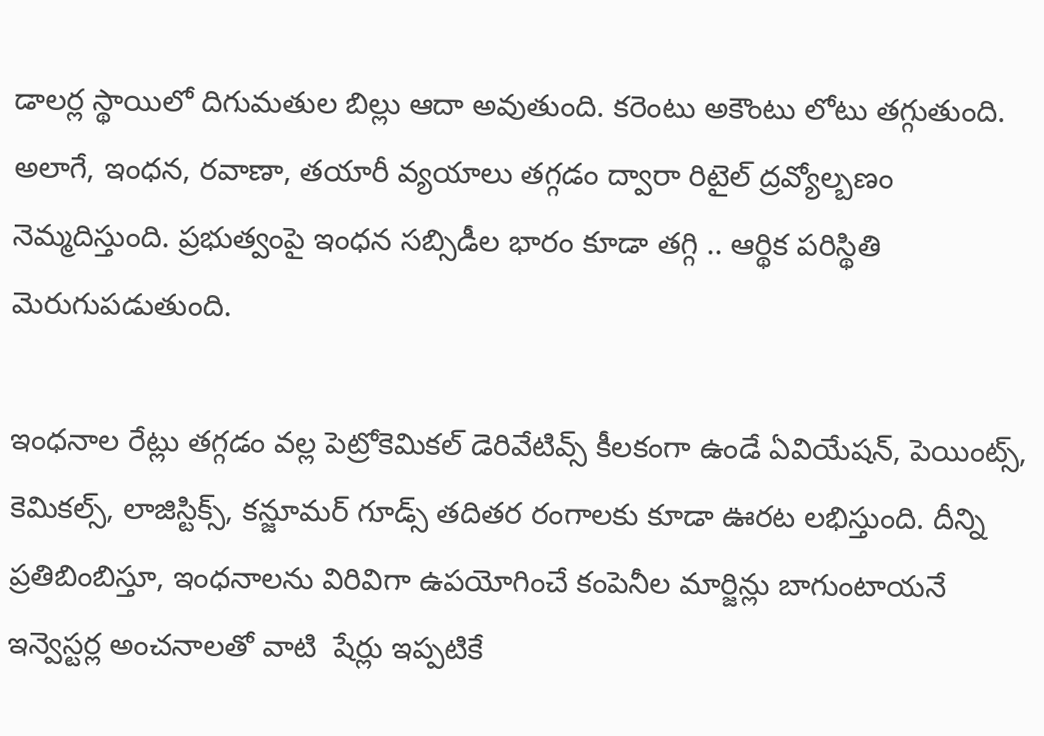డాలర్ల స్థాయిలో దిగుమతుల బిల్లు ఆదా అవుతుంది. కరెంటు అకౌంటు లోటు తగ్గుతుంది. అలాగే, ఇంధన, రవాణా, తయారీ వ్యయాలు తగ్గడం ద్వారా రిటైల్‌ ద్రవ్యోల్బణం నెమ్మదిస్తుంది. ప్రభుత్వంపై ఇంధన సబ్సిడీల భారం కూడా తగ్గి .. ఆర్థిక పరిస్థితి మెరుగుపడుతుంది.

ఇంధనాల రేట్లు తగ్గడం వల్ల పెట్రోకెమికల్‌ డెరివేటివ్స్‌ కీలకంగా ఉండే ఏవియేషన్, పెయింట్స్, కెమికల్స్, లాజిస్టిక్స్, కన్జూమర్‌ గూడ్స్‌ తదితర రంగాలకు కూడా ఊరట లభిస్తుంది. దీన్ని ప్రతిబింబిస్తూ, ఇంధనాలను విరివిగా ఉపయోగించే కంపెనీల మార్జిన్లు బాగుంటాయనే ఇన్వెస్టర్ల అంచనాలతో వాటి  షేర్లు ఇప్పటికే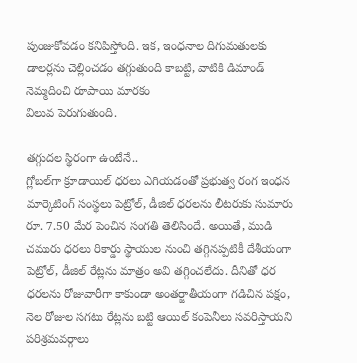పుంజుకోవడం కనిపిస్తోంది. ఇక, ఇంధనాల దిగుమతులకు డాలర్లను చెల్లించడం తగ్గుతుంది కాబట్టి, వాటికి డిమాండ్‌ నెమ్మదించి రూపాయి మారకం
విలువ పెరుగుతుంది.

తగ్గుదల స్థిరంగా ఉంటేనే..
గ్లోబల్‌గా క్రూడాయిల్‌ ధరలు ఎగియడంతో ప్రభుత్వ రంగ ఇంధన మార్కెటింగ్‌ సంస్థలు పెట్రోల్, డీజిల్‌ ధరలను లీటరుకు సుమారు రూ. 7.50 మేర పెంచిన సంగతి తెలిసిందే. అయితే, ముడి చమురు ధరలు రికార్డు స్థాయుల నుంచి తగ్గినప్పటికీ దేశీయంగా పెట్రోల్, డీజిల్‌ రేట్లను మాత్రం అవి తగ్గించలేదు. దీనితో ధర ధరలను రోజువారీగా కాకుండా అంతర్జాతీయంగా గడిచిన పక్షం, నెల రోజుల సగటు రేట్లను బట్టి ఆయిల్‌ కంపెనీలు సవరిస్తాయని పరిశ్రమవర్గాలు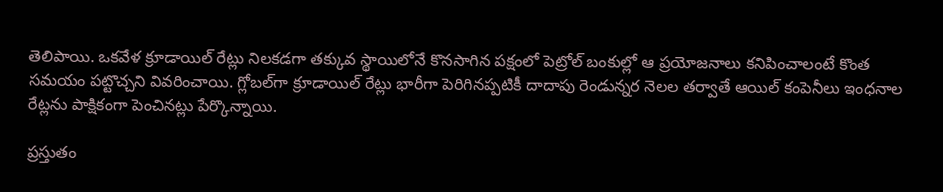తెలిపాయి. ఒకవేళ క్రూడాయిల్‌ రేట్లు నిలకడగా తక్కువ స్థాయిలోనే కొనసాగిన పక్షంలో పెట్రోల్‌ బంకుల్లో ఆ ప్రయోజనాలు కనిపించాలంటే కొంత సమయం పట్టొచ్చని వివరించాయి. గ్లోబల్‌గా క్రూడాయిల్‌ రేట్లు భారీగా పెరిగినప్పటికీ దాదాపు రెండున్నర నెలల తర్వాతే ఆయిల్‌ కంపెనీలు ఇంధనాల రేట్లను పాక్షికంగా పెంచినట్లు పేర్కొన్నాయి.

ప్రస్తుతం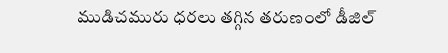ముడిచమురు ధరలు తగ్గిన తరుణంలో డీజిల్‌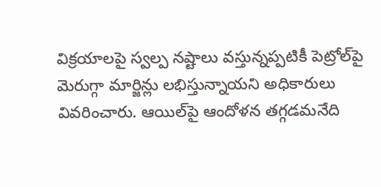విక్రయాలపై స్వల్ప నష్టాలు వస్తున్నప్పటికీ పెట్రోల్‌పై మెరుగ్గా మార్జిన్లు లభిస్తున్నాయని అధికారులు వివరించారు. ఆయిల్‌పై ఆందోళన తగ్గడమనేది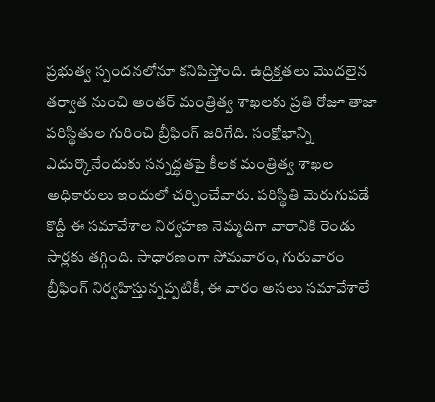ప్రభుత్వ స్పందనలోనూ కనిపిస్తోంది. ఉద్రిక్తతలు మొదలైన తర్వాత నుంచి అంతర్‌ మంత్రిత్వ శాఖలకు ప్రతి రోజూ తాజా పరిస్థితుల గురించి బ్రీఫింగ్‌ జరిగేది. సంక్షోభాన్ని ఎదుర్కొనేందుకు సన్నద్ధతపై కీలక మంత్రిత్వ శాఖల అధికారులు ఇందులో చర్చించేవారు. పరిస్థితి మెరుగుపడే కొద్దీ ఈ సమావేశాల నిర్వహణ నెమ్మదిగా వారానికి రెండు సార్లకు తగ్గింది. సాధారణంగా సోమవారం, గురువారం బ్రీఫింగ్‌ నిర్వహిస్తున్నప్పటికీ, ఈ వారం అసలు సమావేశాలే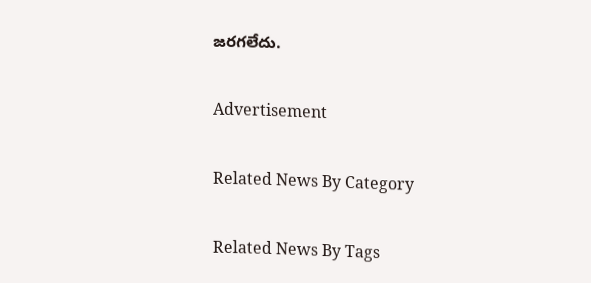జరగలేదు.

Advertisement

Related News By Category

Related News By Tags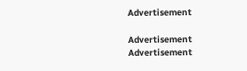Advertisement

Advertisement
Advertisement